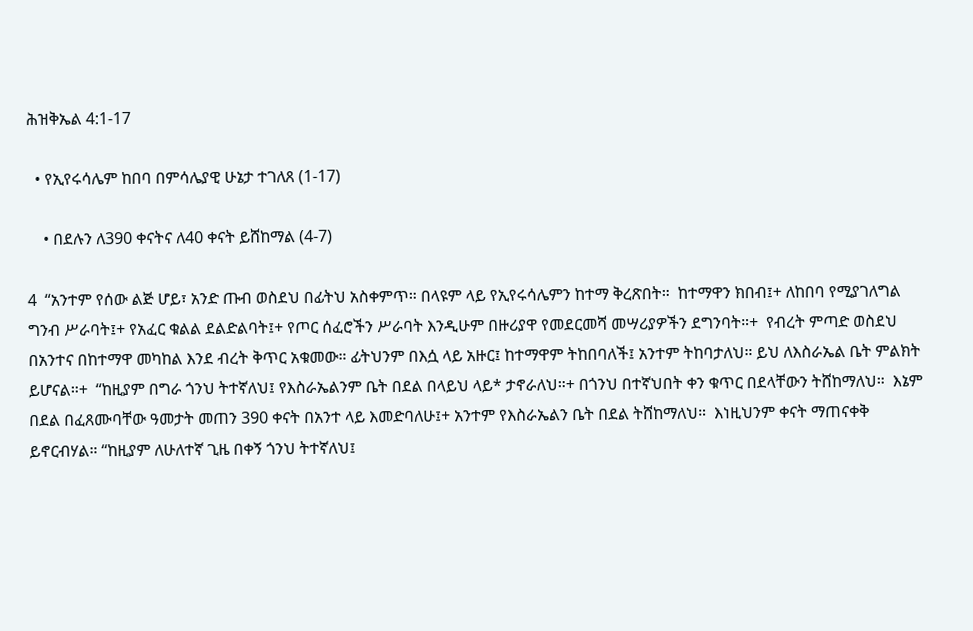ሕዝቅኤል 4:1-17

  • የኢየሩሳሌም ከበባ በምሳሌያዊ ሁኔታ ተገለጸ (1-17)

    • በደሉን ለ390 ቀናትና ለ40 ቀናት ይሸከማል (4-7)

4  “አንተም የሰው ልጅ ሆይ፣ አንድ ጡብ ወስደህ በፊትህ አስቀምጥ። በላዩም ላይ የኢየሩሳሌምን ከተማ ቅረጽበት።  ከተማዋን ክበብ፤+ ለከበባ የሚያገለግል ግንብ ሥራባት፤+ የአፈር ቁልል ደልድልባት፤+ የጦር ሰፈሮችን ሥራባት እንዲሁም በዙሪያዋ የመደርመሻ መሣሪያዎችን ደግንባት።+  የብረት ምጣድ ወስደህ በአንተና በከተማዋ መካከል እንደ ብረት ቅጥር አቁመው። ፊትህንም በእሷ ላይ አዙር፤ ከተማዋም ትከበባለች፤ አንተም ትከባታለህ። ይህ ለእስራኤል ቤት ምልክት ይሆናል።+  “ከዚያም በግራ ጎንህ ትተኛለህ፤ የእስራኤልንም ቤት በደል በላይህ ላይ* ታኖራለህ።+ በጎንህ በተኛህበት ቀን ቁጥር በደላቸውን ትሸከማለህ።  እኔም በደል በፈጸሙባቸው ዓመታት መጠን 390 ቀናት በአንተ ላይ እመድባለሁ፤+ አንተም የእስራኤልን ቤት በደል ትሸከማለህ።  እነዚህንም ቀናት ማጠናቀቅ ይኖርብሃል። “ከዚያም ለሁለተኛ ጊዜ በቀኝ ጎንህ ትተኛለህ፤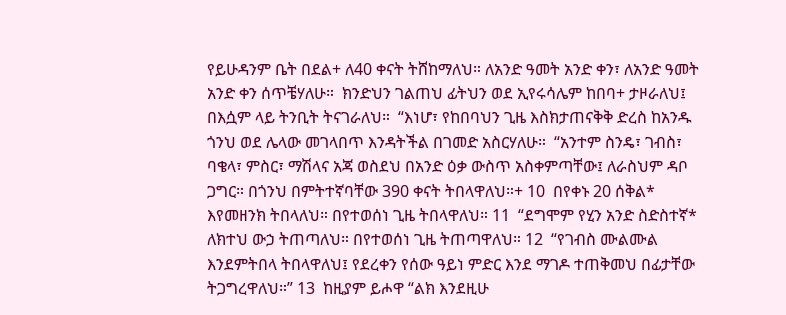የይሁዳንም ቤት በደል+ ለ40 ቀናት ትሸከማለህ። ለአንድ ዓመት አንድ ቀን፣ ለአንድ ዓመት አንድ ቀን ሰጥቼሃለሁ።  ክንድህን ገልጠህ ፊትህን ወደ ኢየሩሳሌም ከበባ+ ታዞራለህ፤ በእሷም ላይ ትንቢት ትናገራለህ።  “እነሆ፣ የከበባህን ጊዜ እስክታጠናቅቅ ድረስ ከአንዱ ጎንህ ወደ ሌላው መገላበጥ እንዳትችል በገመድ አስርሃለሁ።  “አንተም ስንዴ፣ ገብስ፣ ባቄላ፣ ምስር፣ ማሽላና አጃ ወስደህ በአንድ ዕቃ ውስጥ አስቀምጣቸው፤ ለራስህም ዳቦ ጋግር። በጎንህ በምትተኛባቸው 390 ቀናት ትበላዋለህ።+ 10  በየቀኑ 20 ሰቅል* እየመዘንክ ትበላለህ። በየተወሰነ ጊዜ ትበላዋለህ። 11  “ደግሞም የሂን አንድ ስድስተኛ* ለክተህ ውኃ ትጠጣለህ። በየተወሰነ ጊዜ ትጠጣዋለህ። 12  “የገብስ ሙልሙል እንደምትበላ ትበላዋለህ፤ የደረቀን የሰው ዓይነ ምድር እንደ ማገዶ ተጠቅመህ በፊታቸው ትጋግረዋለህ።” 13  ከዚያም ይሖዋ “ልክ እንደዚሁ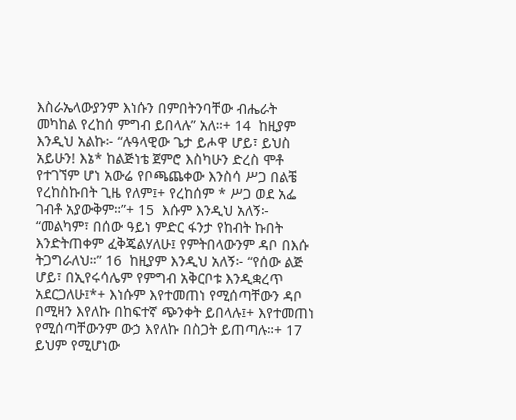እስራኤላውያንም እነሱን በምበትንባቸው ብሔራት መካከል የረከሰ ምግብ ይበላሉ” አለ።+ 14  ከዚያም እንዲህ አልኩ፦ “ሉዓላዊው ጌታ ይሖዋ ሆይ፣ ይህስ አይሁን! እኔ* ከልጅነቴ ጀምሮ እስካሁን ድረስ ሞቶ የተገኘም ሆነ አውሬ የቦጫጨቀው እንስሳ ሥጋ በልቼ የረከስኩበት ጊዜ የለም፤+ የረከሰም * ሥጋ ወደ አፌ ገብቶ አያውቅም።”+ 15  እሱም እንዲህ አለኝ፦ “መልካም፣ በሰው ዓይነ ምድር ፋንታ የከብት ኩበት እንድትጠቀም ፈቅጄልሃለሁ፤ የምትበላውንም ዳቦ በእሱ ትጋግራለህ።” 16  ከዚያም እንዲህ አለኝ፦ “የሰው ልጅ ሆይ፣ በኢየሩሳሌም የምግብ አቅርቦቱ እንዲቋረጥ አደርጋለሁ፤*+ እነሱም እየተመጠነ የሚሰጣቸውን ዳቦ በሚዛን እየለኩ በከፍተኛ ጭንቀት ይበላሉ፤+ እየተመጠነ የሚሰጣቸውንም ውኃ እየለኩ በስጋት ይጠጣሉ።+ 17  ይህም የሚሆነው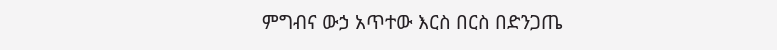ምግብና ውኃ አጥተው እርስ በርስ በድንጋጤ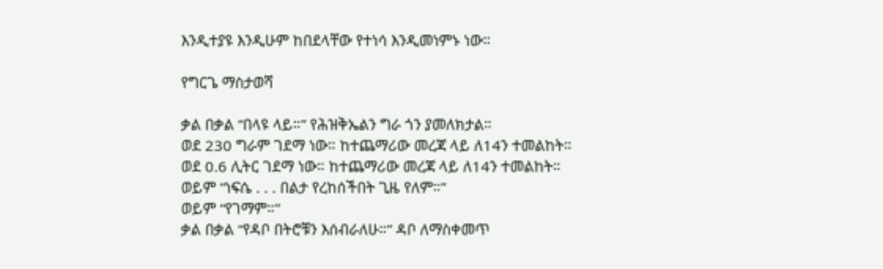እንዲተያዩ እንዲሁም ከበደላቸው የተነሳ እንዲመነምኑ ነው።

የግርጌ ማስታወሻ

ቃል በቃል “በላዩ ላይ።” የሕዝቅኤልን ግራ ጎን ያመለክታል።
ወደ 230 ግራም ገደማ ነው። ከተጨማሪው መረጃ ላይ ለ14ን ተመልከት።
ወደ 0.6 ሊትር ገደማ ነው። ከተጨማሪው መረጃ ላይ ለ14ን ተመልከት።
ወይም “ነፍሴ . . . በልታ የረከሰችበት ጊዜ የለም።”
ወይም “የገማም።”
ቃል በቃል “የዳቦ በትሮቹን እሰብራለሁ።” ዳቦ ለማስቀመጥ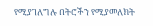የሚያገለግሉ በትሮችን የሚያመለክት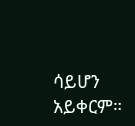ሳይሆን አይቀርም።